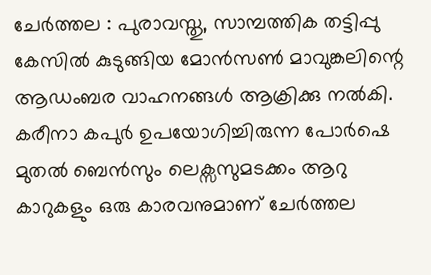ചേർത്തല : പുരാവസ്തു, സാമ്പത്തിക തട്ടിപ്പു കേസിൽ കുടുങ്ങിയ മോൻസൺ മാവുങ്കലിന്റെ ആഡംബര വാഹനങ്ങൾ ആക്രിക്കു നൽകി. കരീനാ കപുർ ഉപയോഗിച്ചിരുന്ന പോർഷെ മുതൽ ബെൻസും ലെക്സസുമടക്കം ആറു കാറുകളും ഒരു കാരവനുമാണ് ചേർത്തല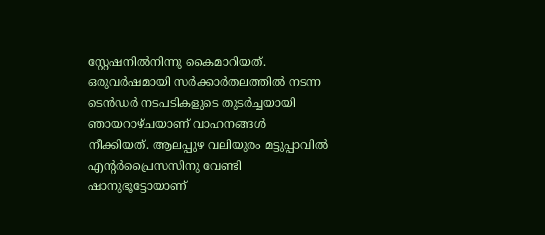സ്റ്റേഷനിൽനിന്നു കൈമാറിയത്. ഒരുവർഷമായി സർക്കാർതലത്തിൽ നടന്ന ടെൻഡർ നടപടികളുടെ തുടർച്ചയായി ഞായറാഴ്ചയാണ് വാഹനങ്ങൾ നീക്കിയത്. ആലപ്പുഴ വലിയുരം മട്ടുപ്പാവിൽ എന്റർപ്രൈസസിനു വേണ്ടി ഷാനുഭൂട്ടോയാണ്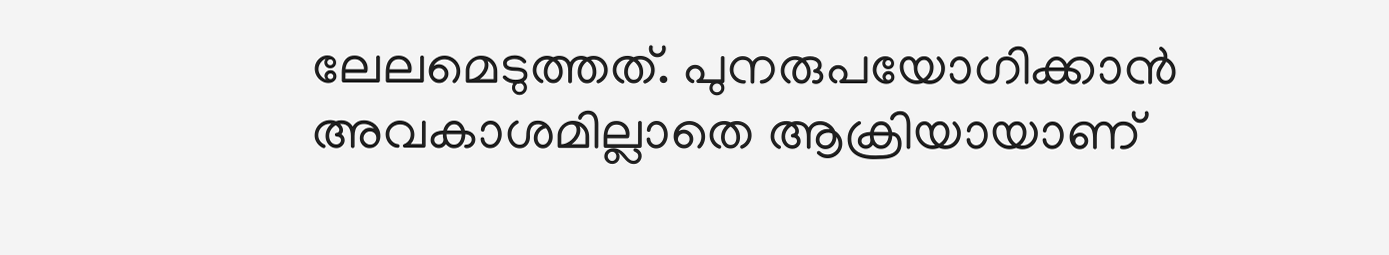ലേലമെടുത്തത്. പുനരുപയോഗിക്കാൻ അവകാശമില്ലാതെ ആക്രിയായാണ്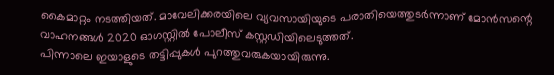കൈമാറ്റം നടത്തിയത്. മാവേലിക്കരയിലെ വ്യവസായിയുടെ പരാതിയെത്തുടർന്നാണ് മോൻസന്റെ വാഹനങ്ങൾ 2020 ഓഗസ്റ്റിൽ പോലീസ് കസ്റ്റഡിയിലെടുത്തത്.
പിന്നാലെ ഇയാളുടെ തട്ടിപ്പുകൾ പുറത്തുവരുകയായിരുന്നു.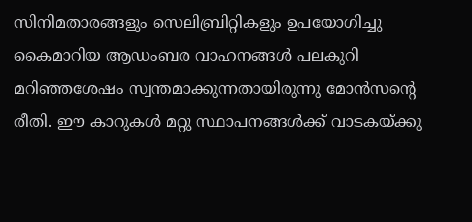സിനിമതാരങ്ങളും സെലിബ്രിറ്റികളും ഉപയോഗിച്ചു കൈമാറിയ ആഡംബര വാഹനങ്ങൾ പലകുറി മറിഞ്ഞശേഷം സ്വന്തമാക്കുന്നതായിരുന്നു മോൻസന്റെ രീതി. ഈ കാറുകൾ മറ്റു സ്ഥാപനങ്ങൾക്ക് വാടകയ്ക്കു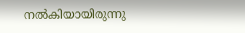നൽകിയായിരുന്നു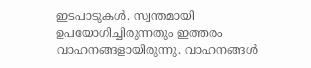ഇടപാടുകൾ. സ്വന്തമായി ഉപയോഗിച്ചിരുന്നതും ഇത്തരം വാഹനങ്ങളായിരുന്നു. വാഹനങ്ങൾ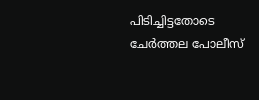പിടിച്ചിട്ടതോടെ ചേർത്തല പോലീസ്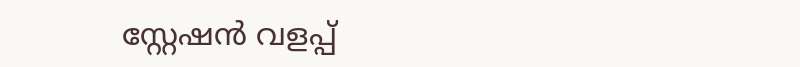സ്റ്റേഷൻ വളപ്പ്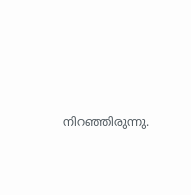നിറഞ്ഞിരുന്നു.